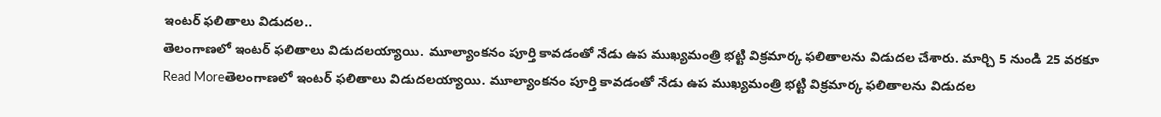ఇంటర్ ఫలితాలు విడుదల..
తెలంగాణలో ఇంటర్ ఫలితాలు విడుదలయ్యాయి. మూల్యాంకనం పూర్తి కావడంతో నేడు ఉప ముఖ్యమంత్రి భట్టి విక్రమార్క ఫలితాలను విడుదల చేశారు. మార్చి 5 నుండి 25 వరకూ
Read Moreతెలంగాణలో ఇంటర్ ఫలితాలు విడుదలయ్యాయి. మూల్యాంకనం పూర్తి కావడంతో నేడు ఉప ముఖ్యమంత్రి భట్టి విక్రమార్క ఫలితాలను విడుదల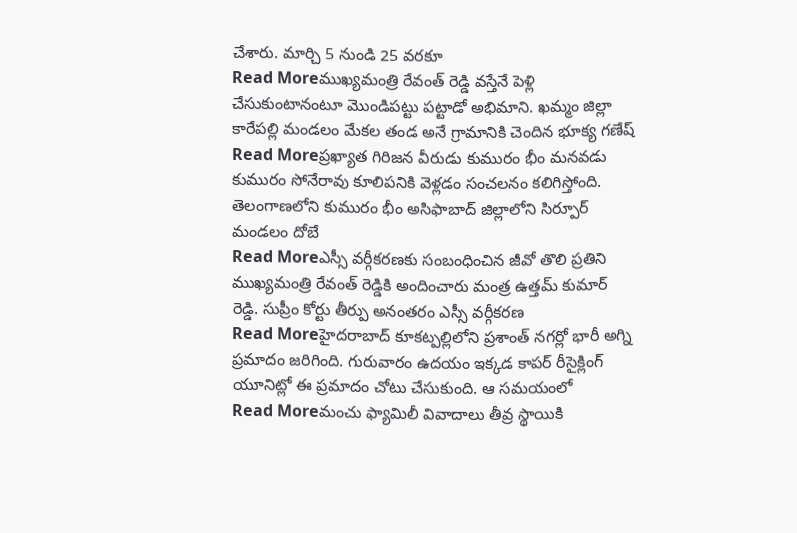చేశారు. మార్చి 5 నుండి 25 వరకూ
Read Moreముఖ్యమంత్రి రేవంత్ రెడ్డి వస్తేనే పెళ్లి చేసుకుంటానంటూ మొండిపట్టు పట్టాడో అభిమాని. ఖమ్మం జిల్లా కారేపల్లి మండలం మేకల తండ అనే గ్రామానికి చెందిన భూక్య గణేష్
Read Moreప్రఖ్యాత గిరిజన వీరుడు కుమురం భీం మనవడు కుమురం సోనేరావు కూలిపనికి వెళ్లడం సంచలనం కలిగిస్తోంది. తెలంగాణలోని కుమురం భీం అసిఫాబాద్ జిల్లాలోని సిర్పూర్ మండలం దోబే
Read Moreఎస్సీ వర్గీకరణకు సంబంధించిన జీవో తొలి ప్రతిని ముఖ్యమంత్రి రేవంత్ రెడ్డికి అందించారు మంత్ర ఉత్తమ్ కుమార్ రెడ్డి. సుప్రీం కోర్టు తీర్పు అనంతరం ఎస్సీ వర్గీకరణ
Read Moreహైదరాబాద్ కూకట్పల్లిలోని ప్రశాంత్ నగర్లో భారీ అగ్ని ప్రమాదం జరిగింది. గురువారం ఉదయం ఇక్కడ కాపర్ రీసైక్లింగ్ యూనిట్లో ఈ ప్రమాదం చోటు చేసుకుంది. ఆ సమయంలో
Read Moreమంచు ఫ్యామిలీ వివాదాలు తీవ్ర స్థాయికి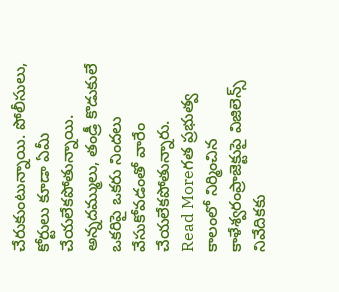చేరుకుంటున్నాయి. పోలీసులు, కోర్టులు కూడా ఏమీ చేయలేకపోతున్నాయి. అన్నదమ్ములు, తండ్రీ కొడుకులే ఒకరిపై ఒకరు నిందలు వేసుకోవడంతో వారేం చేయలేకపోతున్నారు.
Read Moreగత ప్రభుత్వ కాలంలో నిర్మించిన కాళేశ్వరంప్రాజెక్టుపై విజిలెన్స్ నివేదికకు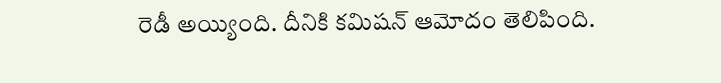రెడీ అయ్యింది. దీనికి కమిషన్ ఆమోదం తెలిపింది.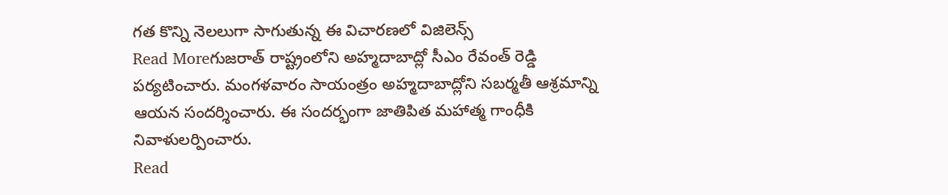గత కొన్ని నెలలుగా సాగుతున్న ఈ విచారణలో విజిలెన్స్
Read Moreగుజరాత్ రాష్ట్రంలోని అహ్మదాబాద్లో సీఎం రేవంత్ రెడ్డి పర్యటించారు. మంగళవారం సాయంత్రం అహ్మదాబాద్లోని సబర్మతీ ఆశ్రమాన్ని ఆయన సందర్శించారు. ఈ సందర్భంగా జాతిపిత మహాత్మ గాంధీకి నివాళులర్పించారు.
Read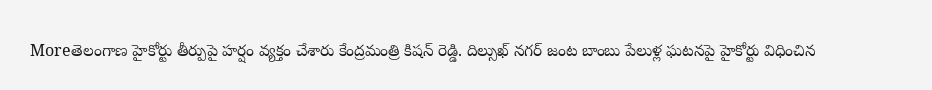Moreతెలంగాణ హైకోర్టు తీర్పుపై హర్షం వ్యక్తం చేశారు కేంద్రమంత్రి కిషన్ రెడ్డి. దిల్సుఖ్ నగర్ జంట బాంబు పేలుళ్ల ఘటనపై హైకోర్టు విధించిన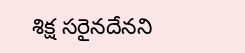శిక్ష సరైనదేనని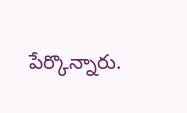పేర్కొన్నారు.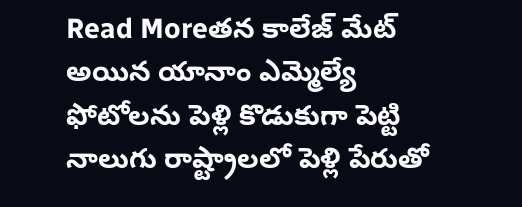Read Moreతన కాలేజ్ మేట్ అయిన యానాం ఎమ్మెల్యే ఫోటోలను పెళ్లి కొడుకుగా పెట్టి నాలుగు రాష్ట్రాలలో పెళ్లి పేరుతో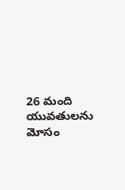26 మంది యువతులను మోసం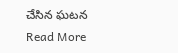చేసిన ఘటన
Read More